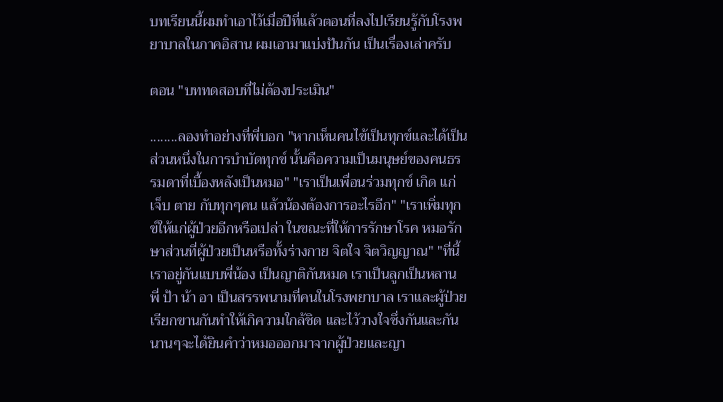บทเรียนนี้ผมทำเอาไว้เมื่อปีที่แล้วตอนที่ลงไปเรียนรู้กับโรงพยาบาลในภาคอิสาน ผมเอามาแบ่งปันกัน เป็นเรื่องเล่าครับ

ตอน "บททดสอบที่ไม่ต้องประเมิน"

........ลองทำอย่างที่พี่บอก "หากเห็นคนไข้เป็นทุกข์และได้เป็นส่วนหนึ่งในการบำบัดทุกข์ นั้นคือความเป็นมนุษย์ของคนธรรมดาที่เบื้องหลังเป็นหมอ" "เราเป็นเพื่อนร่วมทุกข์ เกิด แก่ เจ็บ ตาย กับทุกๆคน แล้วน้องต้องการอะไรอีก" "เราเพิ่มทุกข์ให้แก่ผู้ป่วยอีกหรือเปล่า ในขณะที่ให้การรักษาโรค หมอรักษาส่วนที่ผู้ป่วยเป็นหรือทั้งร่างกาย จิตใจ จิตวิญญาณ" "ที่นี้เราอยู่กันแบบพี่น้อง เป็นญาติกันหมด เราเป็นลูกเป็นหลาน พี่ ป้า น้า อา เป็นสรรพนามที่คนในโรงพยาบาล เราและผู้ป่วยเรียกขานกันทำให้เกิความใกล้ชิด และไว้วางใจซึ่งกันและกัน นานๆจะได้ยินคำว่าหมอออกมาจากผู้ป่วยและญา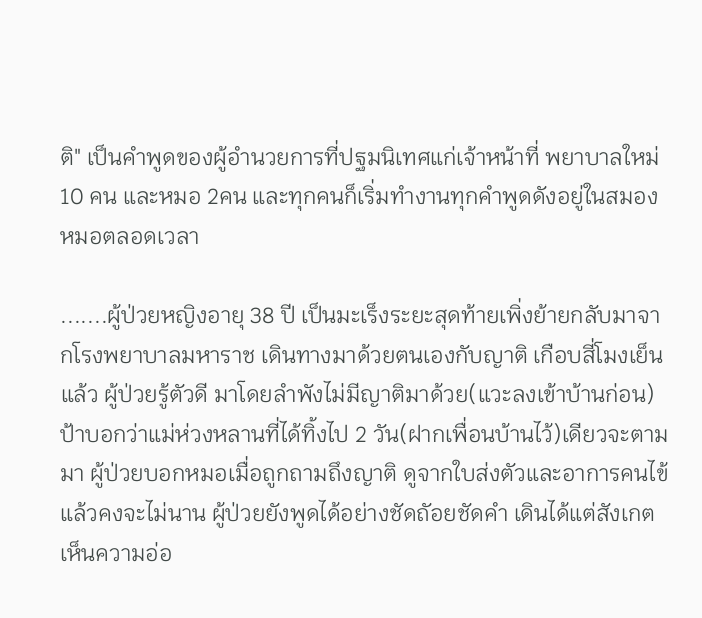ติ" เป็นคำพูดของผู้อำนวยการที่ปฐมนิเทศแก่เจ้าหน้าที่ พยาบาลใหม่ 10 คน และหมอ 2คน และทุกคนก็เริ่มทำงานทุกคำพูดดังอยู่ในสมองหมอตลอดเวลา

.......ผู้ป่วยหญิงอายุ 38 ปี เป็นมะเร็งระยะสุดท้ายเพิ่งย้ายกลับมาจากโรงพยาบาลมหาราช เดินทางมาด้วยตนเองกับญาติ เกือบสี่โมงเย็นแล้ว ผู้ป่วยรู้ตัวดี มาโดยลำพังไม่มีญาติมาด้วย(แวะลงเข้าบ้านก่อน) ป้าบอกว่าแม่ห่วงหลานที่ได้ทิ้งไป 2 วัน(ฝากเพื่อนบ้านไว้)เดียวจะตามมา ผู้ป่วยบอกหมอเมื่อถูกถามถึงญาติ ดูจากใบส่งตัวและอาการคนไข้แล้วคงจะไม่นาน ผู้ป่วยยังพูดได้อย่างชัดถัอยชัดคำ เดินได้แต่สังเกตเห็นความอ่อ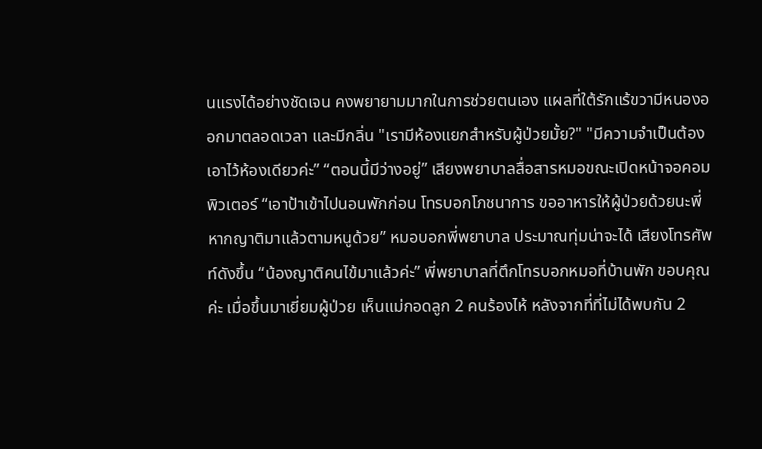นแรงได้อย่างชัดเจน คงพยายามมากในการช่วยตนเอง แผลที่ใต้รักแร้ขวามีหนองออกมาตลอดเวลา และมีกลิ่น "เรามีห้องแยกสำหรับผู้ป่วยมั้ย?" "มีความจำเป็นต้องเอาไว้ห้องเดียวค่ะ” “ตอนนี้มีว่างอยู่” เสียงพยาบาลสื่อสารหมอขณะเปิดหน้าจอคอมพิวเตอร์ “เอาป้าเข้าไปนอนพักก่อน โทรบอกโภชนาการ ขออาหารให้ผู้ป่วยด้วยนะพี่ หากญาติมาแล้วตามหนูด้วย” หมอบอกพี่พยาบาล ประมาณทุ่มน่าจะได้ เสียงโทรศัพท์ดังขึ้น “น้องญาติคนไข้มาแล้วค่ะ” พี่พยาบาลที่ตึกโทรบอกหมอที่บ้านพัก ขอบคุณค่ะ เมื่อขึ้นมาเยี่ยมผู้ป่วย เห็นแม่กอดลูก 2 คนร้องไห้ หลังจากที่ที่ไม่ได้พบกัน 2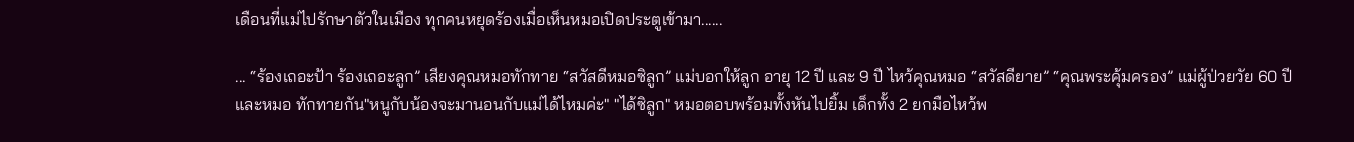เดือนที่แม่ไปรักษาตัวในเมือง ทุกคนหยุดร้องเมื่อเห็นหมอเปิดประตูเข้ามา......

... “ร้องเถอะป้า ร้องเถอะลูก” เสียงคุณหมอทักทาย “สวัสดีหมอซิลูก” แม่บอกให้ลูก อายุ 12 ปี และ 9 ปี ไหว้คุณหมอ “สวัสดียาย” “คุณพระคุ้มครอง” แม่ผู้ป่วยวัย 60 ปี และหมอ ทักทายกัน"หนูกับน้องจะมานอนกับแม่ได้ไหมค่ะ" "ได้ซิลูก" หมอตอบพร้อมทั้งหันไปยิ้ม เด็กทั้ง 2 ยกมือไหว้พ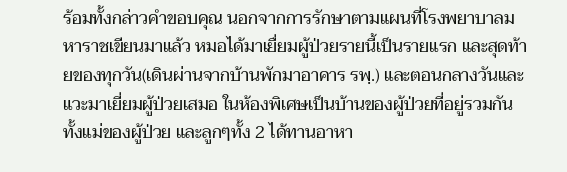ร้อมทั้งกล่าวคำขอบคุณ นอกจากการรักษาตามแผนที่โรงพยาบาลมหาราชเขียนมาแล้ว หมอได้มาเยื่ยมผู้ป่วยรายนี้เป็นรายแรก และสุดท้ายของทุกวัน(เดินผ่านจากบ้านพักมาอาคาร รพฺ.) และตอนกลางวันและแวะมาเยี่ยมผู้ป่วยเสมอ ในห้องพิเศษเป็นบ้านของผู้ป่วยที่อยู่รวมกันทั้งแม่ของผู้ป่วย และลูกๆทั้ง 2 ได้ทานอาหา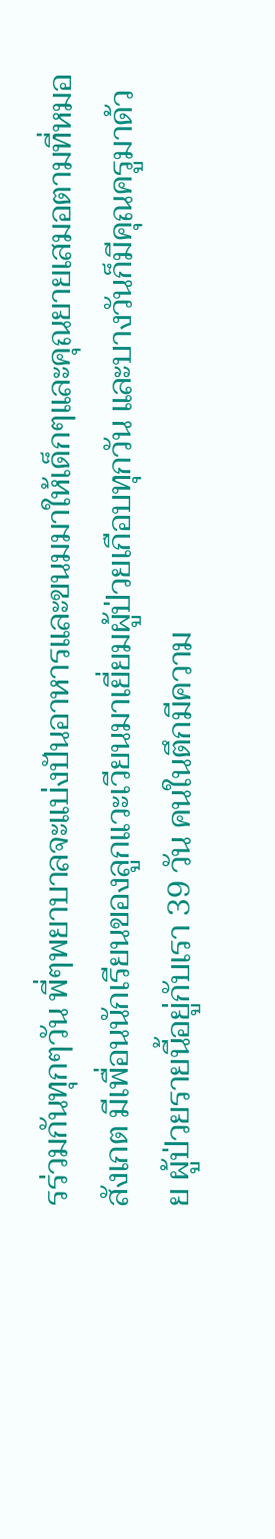รร่วมกันทุกๆวัน พี่ๆพยาบาลจะแบ่งปันอาหารและขนมมาให้เด็กๆและคุณยายเสมอตามที่หมอสังเกต มีเพื่อนนักเรียนของลูกแวะเวียนมาเยี่ยมผู้ป่วยเกือบทุกวัน และบางวันก็มีคุณครูมาด้วย ผู้ป่วยรายนี้อยู่กับเรา 39 วัน คนในตึกมีความ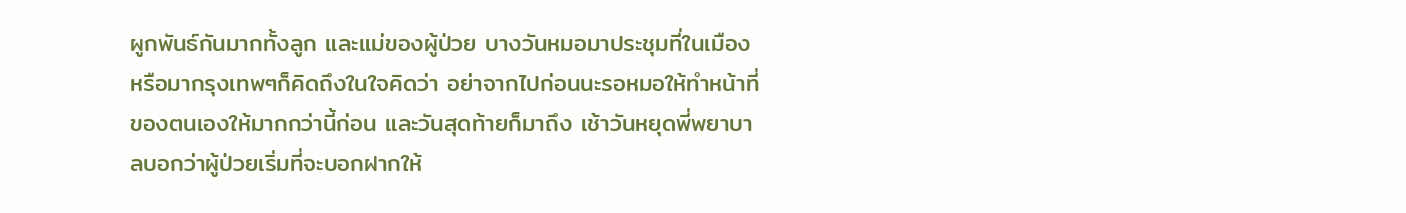ผูกพันธ์กันมากทั้งลูก และแม่ของผู้ป่วย บางวันหมอมาประชุมที่ในเมือง หรือมากรุงเทพๆก็คิดถึงในใจคิดว่า อย่าจากไปก่อนนะรอหมอให้ทำหน้าที่ของตนเองให้มากกว่านี้ก่อน และวันสุดท้ายก็มาถึง เช้าวันหยุดพี่พยาบาลบอกว่าผู้ป่วยเริ่มที่จะบอกฝากให้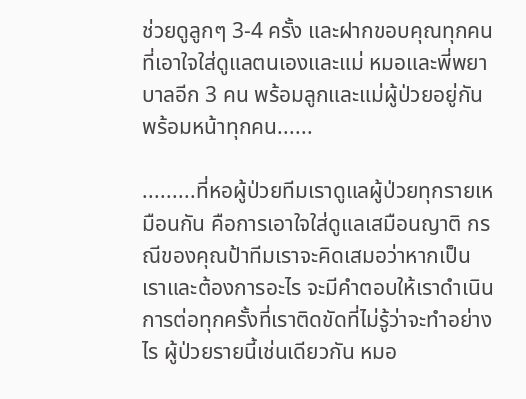ช่วยดูลูกๆ 3-4 ครั้ง และฝากขอบคุณทุกคนที่เอาใจใส่ดูแลตนเองและแม่ หมอและพี่พยาบาลอีก 3 คน พร้อมลูกและแม่ผู้ป่วยอยู่กันพร้อมหน้าทุกคน......

.........ที่หอผู้ป่วยทีมเราดูแลผู้ป่วยทุกรายเหมือนกัน คือการเอาใจใส่ดูแลเสมือนญาติ กรณีของคุณป้าทีมเราจะคิดเสมอว่าหากเป็นเราและต้องการอะไร จะมีคำตอบให้เราดำเนินการต่อทุกครั้งที่เราติดขัดที่ไม่รู้ว่าจะทำอย่างไร ผู้ป่วยรายนี้เช่นเดียวกัน หมอ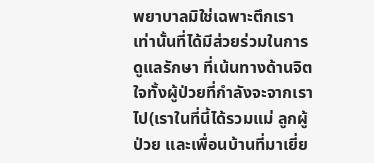พยาบาลมิใช่เฉพาะตึกเราเท่านั้นที่ได้มีส่วยร่วมในการดูแลรักษา ที่เน้นทางด้านจิตใจทั้งผู้ป่วยที่กำลังจะจากเราไป(เราในที่นี้ได้รวมแม่ ลูกผู้ป่วย และเพื่อนบ้านที่มาเยี่ย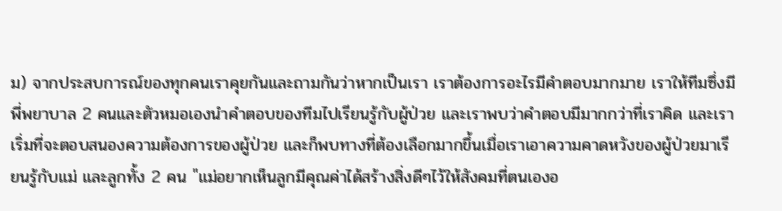ม) จากประสบการณ์ของทุกคนเราคุยกันและถามกันว่าหากเป็นเรา เราต้องการอะไรมีคำตอบมากมาย เราให้ทีมซึ่งมีพี่พยาบาล 2 คนและตัวหมอเองนำคำตอบของทีมไปเรียนรู้กับผู้ป่วย และเราพบว่าคำตอบมีมากกว่าที่เราคิด และเราเริ่มที่จะตอบสนองความต้องการของผู้ป่วย และก็พบทางที่ต้องเลือกมากขึ้นเมื่อเราเอาความคาดหวังของผู้ป่วยมาเรียนรู้กับแม่ และลูกทั้ง 2 คน "แม่อยากเห็นลูกมีคุณค่าได้สร้างสิ่งดีๆไว้ให้สังคมที่ตนเองอ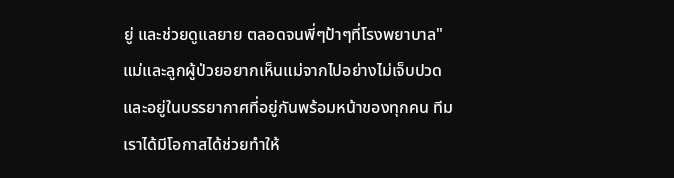ยู่ และช่วยดูแลยาย ตลอดจนพี่ๆป้าๆที่โรงพยาบาล" แม่และลูกผู้ป่วยอยากเห็นแม่จากไปอย่างไม่เจ็บปวดและอยู่ในบรรยากาศที่อยู่กันพร้อมหน้าของทุกคน ทีมเราได้มีโอกาสได้ช่วยทำให้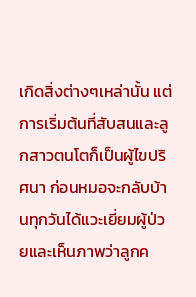เกิดสิ่งต่างๆเหล่านั้น แต่การเริ่มต้นที่สับสนและลูกสาวตนโตก็เป็นผู้ไขปริศนา ก่อนหมอจะกลับบ้านทุกวันได้แวะเยี่ยมผู้ป่วยและเห็นภาพว่าลูกค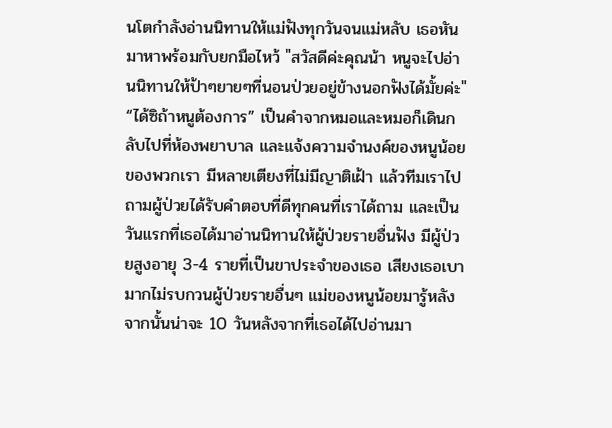นโตกำลังอ่านนิทานให้แม่ฟังทุกวันจนแม่หลับ เธอหันมาหาพร้อมกับยกมือไหว้ "สวัสดีค่ะคุณน้า หนูจะไปอ่านนิทานให้ป้าๆยายๆที่นอนป่วยอยู่ข้างนอกฟังได้มั้ยค่ะ" “ได้ซิถ้าหนูต้องการ” เป็นคำจากหมอและหมอก็เดินกลับไปที่ห้องพยาบาล และแจ้งความจำนงค์ของหนูน้อยของพวกเรา มีหลายเตียงที่ไม่มีญาติเฝ้า แล้วทีมเราไปถามผู้ป่วยได้รับคำตอบที่ดีทุกคนที่เราได้ถาม และเป็นวันแรกที่เธอได้มาอ่านนิทานให้ผู้ป่วยรายอื่นฟัง มีผู้ป่วยสูงอายุ 3-4 รายที่เป็นขาประจำของเธอ เสียงเธอเบามากไม่รบกวนผู้ป่วยรายอื่นๆ แม่ของหนูน้อยมารู้หลังจากนั้นน่าจะ 10 วันหลังจากที่เธอได้ไปอ่านมา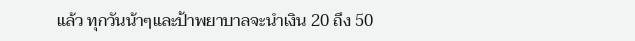แล้ว ทุกวันน้าๆและป้าพยาบาลจะนำเงิน 20 ถึง 50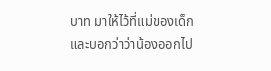บาท มาให้ไว้ที่แม่ของเด็ก และบอกว่าว่าน้องออกไป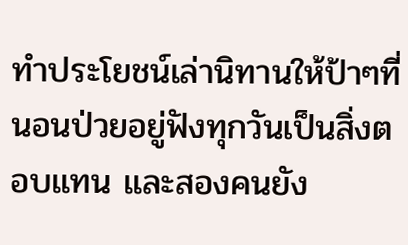ทำประโยชน์เล่านิทานให้ป้าๆที่นอนป่วยอยู่ฟังทุกวันเป็นสิ่งตอบแทน และสองคนยัง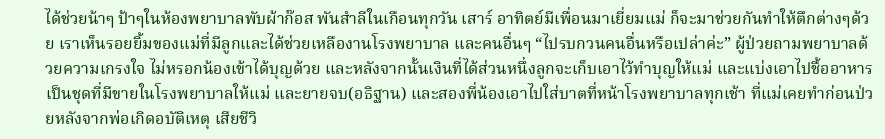ได้ช่วยน้าๆ ป้าๆในห้องพยาบาลพับผ้าก๊อส พันสำลีในเกือนทุกวัน เสาร์ อาทิตย์มีเพื่อนมาเยี่ยมแม่ ก็จะมาช่วยกันทำให้ตึกต่างๆด้วย เราเห็นรอยยิ้มของแม่ที่มีลูกและได้ช่วยเหลืองานโรงพยาบาล และคนอื่นๆ “ไปรบกวนคนอื่นหรือเปล่าค่ะ” ผู้ป่วยถามพยาบาลด้วยความเกรงใจ ไม่หรอกน้องเข้าได้บุญด้วย และหลังจากนั้นเงินที่ได้ส่วนหนึ่งลูกจะเก็บเอาไว้ทำบุญให้แม่ และแบ่งเอาไปชื้ออาหารเป็นชุดที่มีขายในโรงพยาบาลให้แม่ และยายจบ(อธิฐาน) และสองพี่น้องเอาไปใส่บาตที่หน้าโรงพยาบาลทุกเช้า ที่แม่เคยทำก่อนป่วยหลังจากพ่อเกิดอบัติเหตุ เสียชีวิ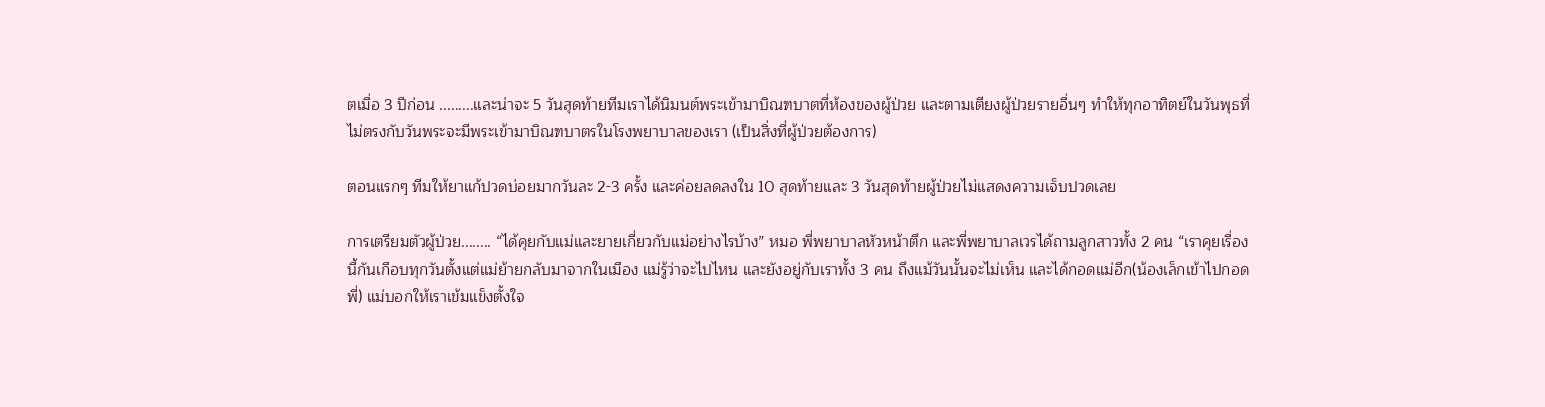ตเมื่อ 3 ปีก่อน .........และน่าจะ 5 วันสุดท้ายทีมเราได้นิมนต์พระเข้ามาบิณฑบาตที่ห้องของผู้ป่วย และตามเตียงผู้ป่วยรายอื่นๆ ทำให้ทุกอาทิตย์ในวันพุธที่ไม่ตรงกับวันพระจะมีพระเข้ามาบิณฑบาตรในโรงพยาบาลของเรา (เป็นสิ่งที่ผู้ป่วยต้องการ)

ตอนแรกๆ ทีมให้ยาแก้ปวดบ่อยมากวันละ 2-3 ครั้ง และค่อยลดลงใน 10 สุดท้ายและ 3 วันสุดท้ายผู้ป่วยไม่แสดงความเจ็บปวดเลย

การเตรียมตัวผู้ป่วย........ “ได้คุยกับแม่และยายเกี่ยวกับแม่อย่างไรบ้าง” หมอ พี่พยาบาลหัวหน้าตึก และพี่พยาบาลเวรได้ถามลูกสาวทั้ง 2 คน “เราคุยเรื่องนี้กันเกือบทุกวันตั้งแต่แม่ย้ายกลับมาจากในเมือง แม่รู้ว่าจะไปไหน และยังอยู่กับเราทั้ง 3 คน ถึงแม้วันนั้นจะไม่เห็น และได้กอดแม่อีก(น้องเล็กเข้าไปกอดพี่) แม่บอกให้เราเข้มแข็งตั้งใจ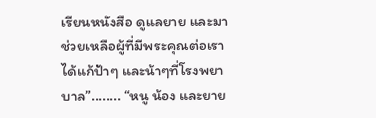เรียนหนังสือ ดูแลยาย และมาช่วยเหลือผู้ที่มีพระคุณต่อเราได้แก้ป้าๆ และน้าๆที่โรงพยาบาล”........ “หนู น้อง และยาย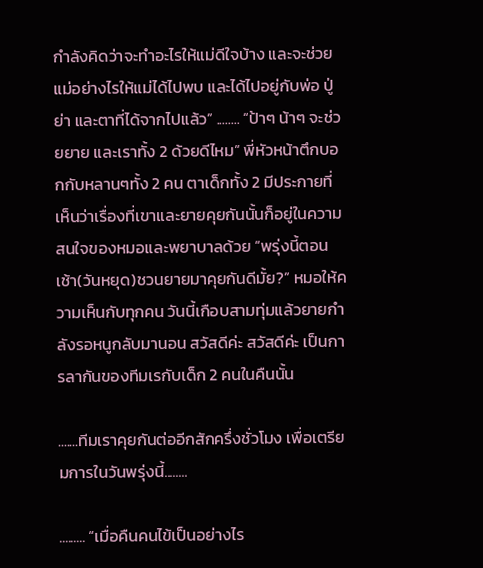กำลังคิดว่าจะทำอะไรให้แม่ดีใจบ้าง และจะช่วยแม่อย่างไรให้แม่ได้ไปพบ และได้ไปอยู่กับพ่อ ปู่ ย่า และตาที่ได้จากไปแล้ว” ........ “ป้าๆ น้าๆ จะช่วยยาย และเราทั้ง 2 ด้วยดีไหม” พี่หัวหน้าตึกบอกกับหลานๆทั้ง 2 คน ตาเด็กทั้ง 2 มีประกายที่เห็นว่าเรื่องที่เขาและยายคุยกันนั้นก็อยู่ในความสนใจของหมอและพยาบาลด้วย “พรุ่งนี้ตอนเช้า(วันหยุด)ชวนยายมาคุยกันดีมั้ย?” หมอให้ความเห็นกับทุกคน วันนี้เกือบสามทุ่มแล้วยายกำลังรอหนูกลับมานอน สวัสดีค่ะ สวัสดีค่ะ เป็นการลากันของทีมเรกับเด็ก 2 คนในคืนนั้น

.......ทีมเราคุยกันต่ออีกสักครึ่งชั่วโมง เพื่อเตรียมการในวันพรุ่งนี้........

......... “เมื่อคืนคนไข้เป็นอย่างไร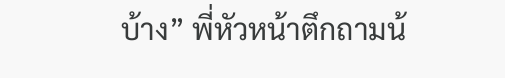บ้าง” พี่หัวหน้าตึกถามน้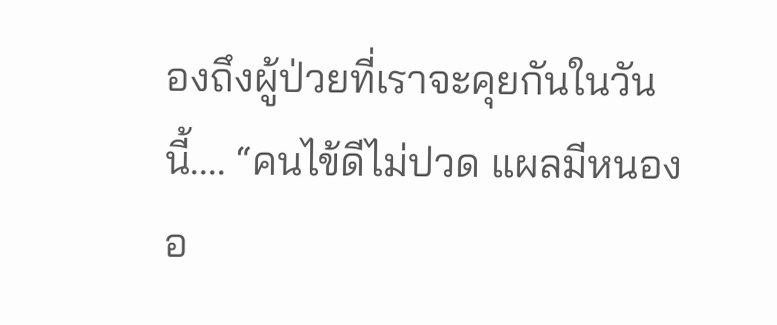องถึงผู้ป่วยที่เราจะคุยกันในวันนี้.... “คนไข้ดีไม่ปวด แผลมีหนองอ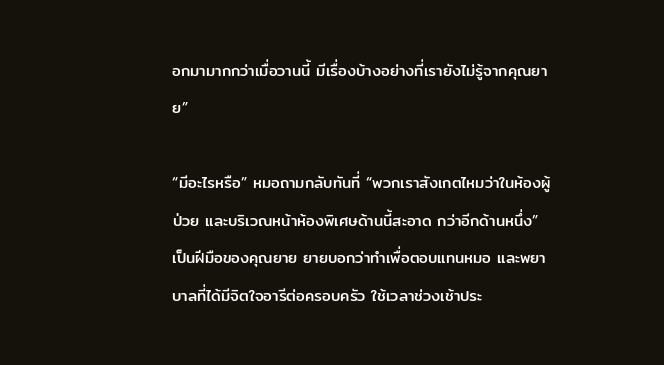อกมามากกว่าเมื่อวานนี้ มีเรื่องบ้างอย่างที่เรายังไม่รู้จากคุณยาย”

“มีอะไรหรือ” หมอถามกลับทันที่ “พวกเราสังเกตไหมว่าในห้องผู้ป่วย และบริเวณหน้าห้องพิเศษด้านนี้สะอาด กว่าอีกด้านหนึ่ง” เป็นฝีมือของคุณยาย ยายบอกว่าทำเพื่อตอบแทนหมอ และพยาบาลที่ได้มีจิตใจอารีต่อครอบครัว ใช้เวลาช่วงเช้าประ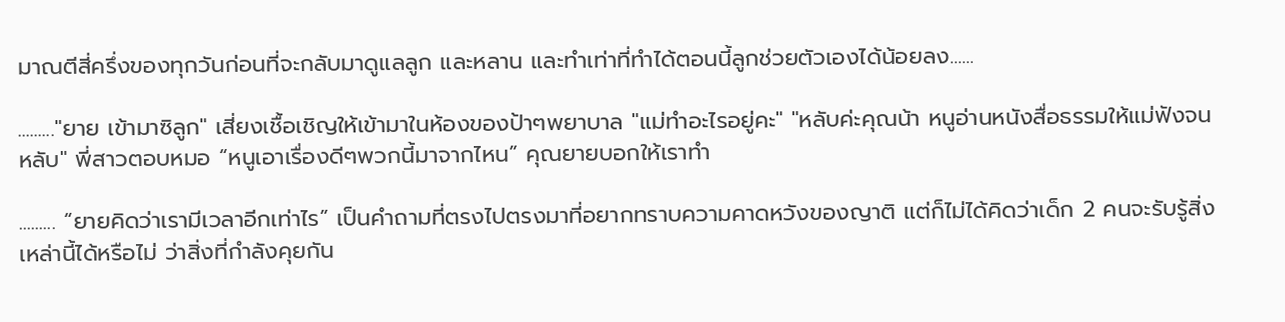มาณตีสี่ครึ่งของทุกวันก่อนที่จะกลับมาดูแลลูก และหลาน และทำเท่าที่ทำได้ตอนนี้ลูกช่วยตัวเองได้น้อยลง......

........."ยาย เข้ามาซิลูก" เสี่ยงเชื้อเชิญให้เข้ามาในห้องของป้าๆพยาบาล "แม่ทำอะไรอยู่คะ" "หลับค่ะคุณน้า หนูอ่านหนังสื่อธรรมให้แม่ฟังจนหลับ" พี่สาวตอบหมอ “หนูเอาเรื่องดีๆพวกนี้มาจากไหน” คุณยายบอกให้เราทำ

......... “ยายคิดว่าเรามีเวลาอีกเท่าไร” เป็นคำถามที่ตรงไปตรงมาที่อยากทราบความคาดหวังของญาติ แต่ก็ไม่ได้คิดว่าเด็ก 2 คนจะรับรู้สิ่งเหล่านี้ได้หรือไม่ ว่าสิ่งที่กำลังคุยกัน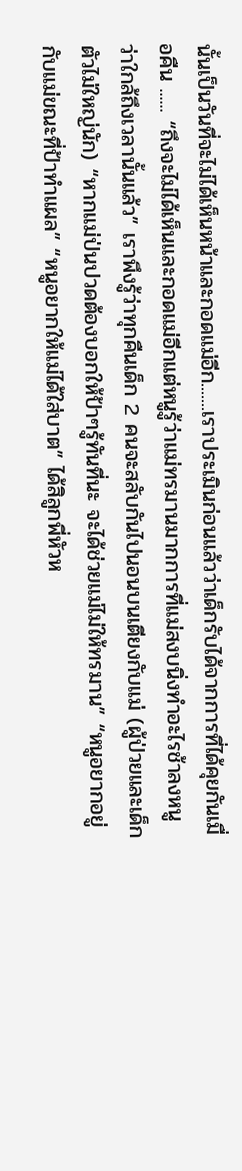นั้นเป็นวันที่จะไม่ได้เห็นหน้าและกอดแม่อีก.......เราประเมินก่อนแล้วว่าเด็กรับได้จากการที่ได้คุยกันเมื่อคืน ...... “ถึงจะไม่ได้เห็นและกอดแม่อีกแต่หนูรู้ว่าแม่ทรมานมากการที่แม่สงบนิ่งทำอะไรช้าลงหนูว่าใกล้ถึงเวลานั้นแล้ว” เราพึงรู้ว่าทุกคืนเด็ก 2 คนจะสลับกันไปนอนบนเตียงกับแม่ (ผู้ป่วยและเด็กตัวไม่ใหญ่นัก) “หากแม่ป่นปวดต้องบอกให้ป้าๆรู้ทันที่นะ จะได้ช่วยแม่ไม่ให้ทรมาน” “หนูอยากอยู่กับแม่ขณะที่ป้าทำแผล” “หนูอยากให้แม่ได้ใส่บาต” ได้สิลูกพี่หัวห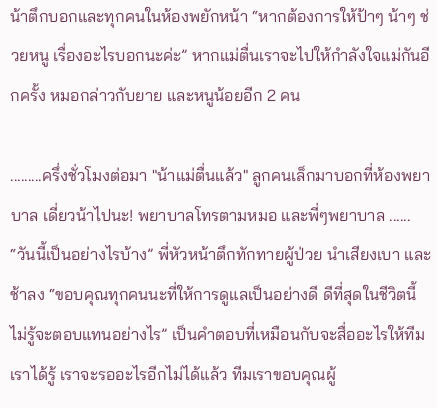น้าตึกบอกและทุกคนในห้องพยักหน้า “หากต้องการให้ป้าๆ น้าๆ ช่วยหนู เรื่องอะไรบอกนะค่ะ” หากแม่ตื่นเราจะไปให้กำลังใจแม่กันอีกครั้ง หมอกล่าวกับยาย และหนูน้อยอีก 2 คน

.........ครึ่งชั่วโมงต่อมา "น้าแม่ตื่นแล้ว" ลูกคนเล็กมาบอกที่ห้องพยาบาล เดี่ยวน้าไปนะ! พยาบาลโทรตามหมอ และพี่ๆพยาบาล ...... “วันนี้เป็นอย่างไรบ้าง” พี่หัวหน้าตึกทักทายผู้ป่วย นำเสียงเบา และช้าลง “ขอบคุณทุกคนนะที่ให้การดูแลเป็นอย่างดี ดีที่สุดในชีวิตนี้ ไม่รู้จะตอบแทนอย่างไร” เป็นคำตอบที่เหมือนกับจะสื่ออะไรให้ทีมเราได้รู้ เราจะรออะไรอีกไม่ได้แล้ว ทีมเราขอบคุณผู้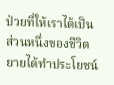ป่วยที่ให้เราได้เป็นส่วนหนึ่งของชีวิต ยายได้ทำประโยชน์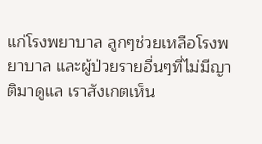แก่โรงพยาบาล ลูกๆช่วยเหลือโรงพยาบาล และผู้ป่วยรายอื่นๆที่ไม่มีญาติมาดูแล เราสังเกตเห็น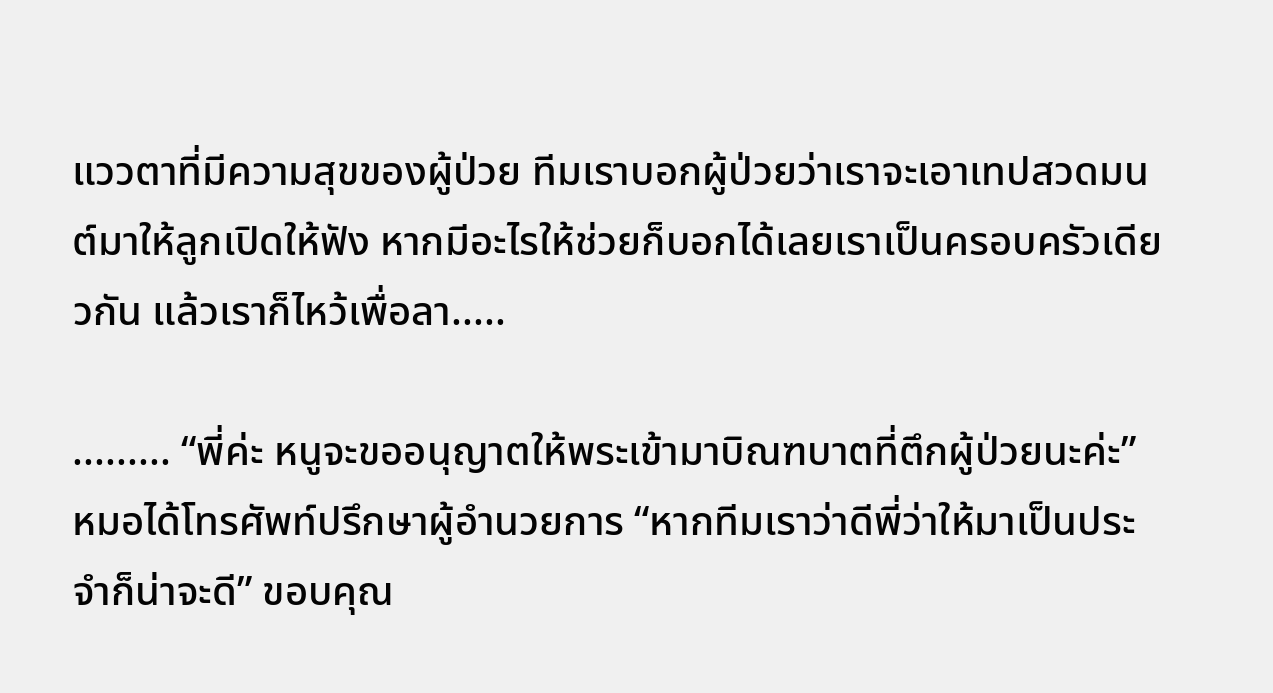แววตาที่มีความสุขของผู้ป่วย ทีมเราบอกผู้ป่วยว่าเราจะเอาเทปสวดมนต์มาให้ลูกเปิดให้ฟัง หากมีอะไรให้ช่วยก็บอกได้เลยเราเป็นครอบครัวเดียวกัน แล้วเราก็ไหว้เพื่อลา.....

......... “พี่ค่ะ หนูจะขออนุญาตให้พระเข้ามาบิณฑบาตที่ตึกผู้ป่วยนะค่ะ” หมอได้โทรศัพท์ปรึกษาผู้อำนวยการ “หากทีมเราว่าดีพี่ว่าให้มาเป็นประจำก็น่าจะดี” ขอบคุณ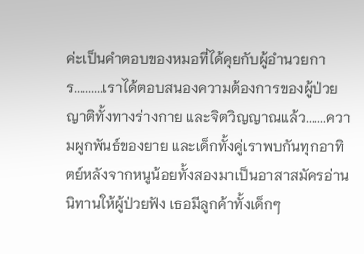ค่ะเป็นคำตอบของหมอที่ได้คุยกับผู้อำนวยการ..........เราได้ตอบสนองความต้องการของผู้ป่วย ญาติทั้งทางร่างกาย และจิตวิญญาณแล้ว.......ความผูกพันธ์ของยาย และเด็กทั้งคู่เราพบกันทุกอาทิตย์หลังจากหนูน้อยทั้งสองมาเป็นอาสาสมัครอ่านนิทานให้ผู้ป่วยฟัง เธอมีลูกค้าทั้งเด็กๆ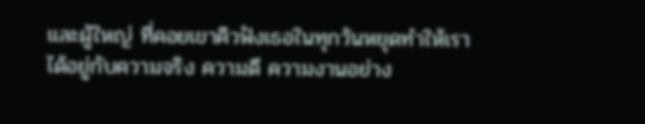และผู้ใหญ่ ที่คอยเขาคิวฟังเธอในทุกวันหยุดทำให้เราได้อยู่กับความจริง ความดี ความงานอย่าง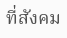ที่สังคม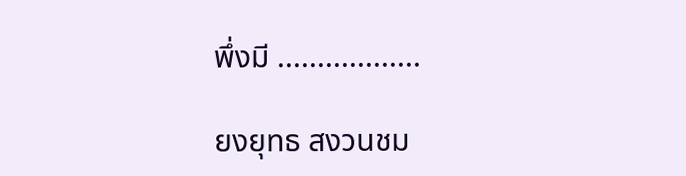พึ่งมี ..................

ยงยุทธ สงวนชม